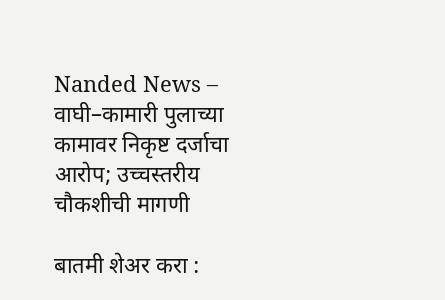Nanded News – वाघी–कामारी पुलाच्या कामावर निकृष्ट दर्जाचा आरोप; उच्चस्तरीय चौकशीची मागणी

बातमी शेअर करा :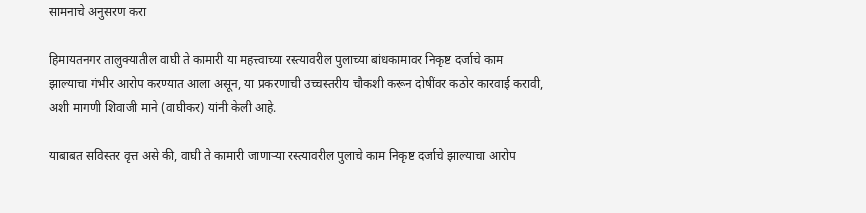सामनाचे अनुसरण करा

हिमायतनगर तालुक्यातील वाघी ते कामारी या महत्त्वाच्या रस्त्यावरील पुलाच्या बांधकामावर निकृष्ट दर्जाचे काम झाल्याचा गंभीर आरोप करण्यात आला असून, या प्रकरणाची उच्चस्तरीय चौकशी करून दोषींवर कठोर कारवाई करावी, अशी मागणी शिवाजी माने (वाघीकर) यांनी केली आहे.

याबाबत सविस्तर वृत्त असे की, वाघी ते कामारी जाणार्‍या रस्त्यावरील पुलाचे काम निकृष्ट दर्जाचे झाल्याचा आरोप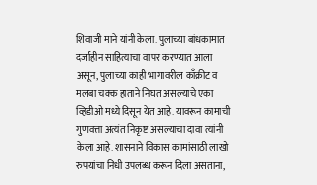शिवाजी माने यांनी केला. पुलाच्या बांधकामात दर्जाहीन साहित्याचा वापर करण्यात आला असून, पुलाच्या काही भागावरील काँक्रीट व मलबा चक्क हाताने निघत असल्याचे एका व्हिडीओ मध्ये दिसून येत आहे. यावरून कामाची गुणवत्ता अत्यंत निकृष्ट असल्याचा दावा त्यांनी केला आहे. शासनाने विकास कामांसाठी लाखो रुपयांचा निधी उपलब्ध करून दिला असताना,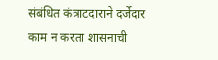संबंधित कंत्राटदाराने दर्जेदार काम न करता शासनाची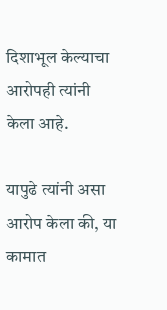दिशाभूल केल्याचा आरोपही त्यांनी केला आहे.

यापुढे त्यांनी असा आरोप केला की, या कामात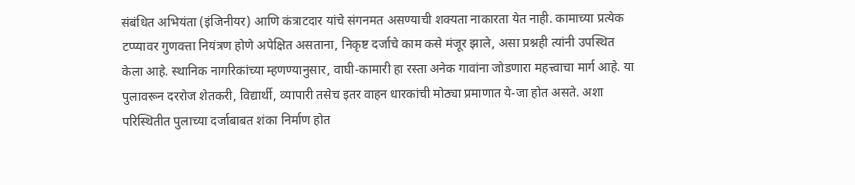संबंधित अभियंता (इंजिनीयर) आणि कंत्राटदार यांचे संगनमत असण्याची शक्यता नाकारता येत नाही. कामाच्या प्रत्येक टप्प्यावर गुणवत्ता नियंत्रण होणे अपेक्षित असताना, निकृष्ट दर्जाचे काम कसे मंजूर झाले, असा प्रश्नही त्यांनी उपस्थित केला आहे. स्थानिक नागरिकांच्या म्हणण्यानुसार, वाघी-कामारी हा रस्ता अनेक गावांना जोडणारा महत्त्वाचा मार्ग आहे. या पुलावरून दररोज शेतकरी, विद्यार्थी, व्यापारी तसेच इतर वाहन धारकांची मोठ्या प्रमाणात ये-जा होत असते. अशा परिस्थितीत पुलाच्या दर्जाबाबत शंका निर्माण होत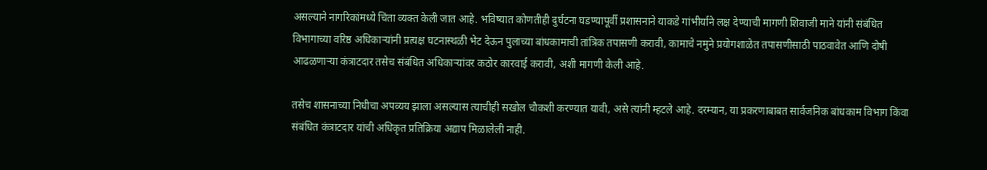असल्याने नागरिकांमध्ये चिंता व्यक्त केली जात आहे. भविष्यात कोणतीही दुर्घटना घडण्यापूर्वी प्रशासनाने याकडे गांभीर्याने लक्ष देण्याची मागणी शिवाजी माने यांनी संबंधित विभागाच्या वरिष्ठ अधिकार्‍यांनी प्रत्यक्ष घटनास्थळी भेट देऊन पुलाच्या बांधकामाची तांत्रिक तपासणी करावी, कामाचे नमुने प्रयोगशाळेत तपासणीसाठी पाठवावेत आणि दोषी आढळणार्‍या कंत्राटदार तसेच संबंधित अधिकार्‍यांवर कठोर कारवाई करावी, अशी मागणी केली आहे.

तसेच शासनाच्या निधीचा अपव्यय झाला असल्यास त्याचीही सखोल चौकशी करण्यात यावी, असे त्यांनी म्हटले आहे. दरम्यान, या प्रकरणाबाबत सार्वजनिक बांधकाम विभाग किंवा संबंधित कंत्राटदार यांची अधिकृत प्रतिक्रिया अद्याप मिळालेली नाही.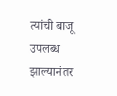त्यांची बाजू उपलब्ध झाल्यानंतर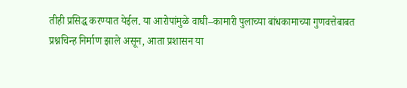तीही प्रसिद्ध करण्यात येईल. या आरोपांमुळे वाघी–कामारी पुलाच्या बांधकामाच्या गुणवत्तेबाबत प्रश्नचिन्ह निर्माण झाले असून, आता प्रशासन या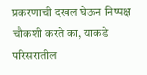प्रकरणाची दखल घेऊन निष्पक्ष चौकशी करते का, याकडे परिसरातील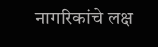नागरिकांचे लक्ष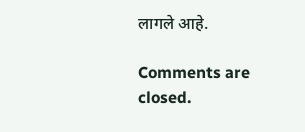लागले आहे.

Comments are closed.